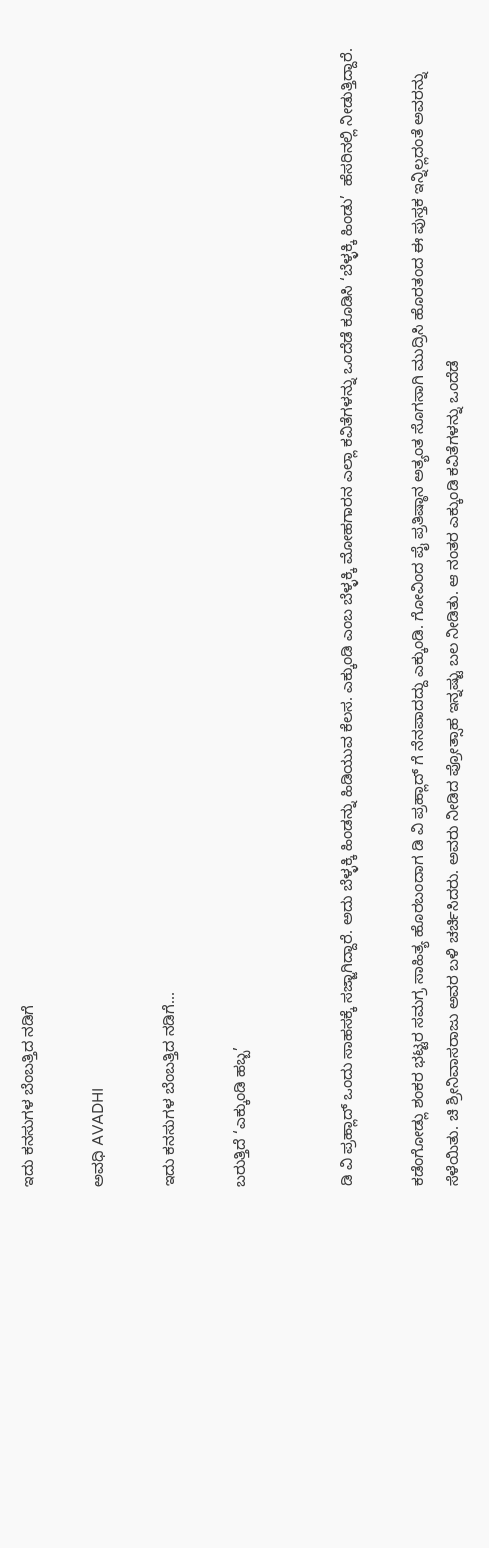ಇದು ಕನಸುಗಳ ಬೆಂಬತ್ತಿದ ನಡಿಗೆ‍

ಅವಧಿ AVADHI

ಇದು ಕನಸುಗಳ ಬೆಂಬತ್ತಿದ ನಡಿಗೆ...

ಬರುತ್ತಿದೆ ‘ಎಕ್ಕುಂಡಿ ಹಬ್ಬ’


ಡಿ ವಿ ಪ್ರಹ್ಲಾದ್ ಒಂದು ಸಾಹಸಕ್ಕೆ ಸಜ್ಜಾಗಿದ್ದಾರೆ. ಅದು ಬೆಳ್ಳಕ್ಕಿ ಹಿಂಡನ್ನು ಹಿಡಿಯುವ ಕೆಲಸ. ಎಕ್ಕುಂಡಿ ಎಂಬ ಬೆಳ್ಳಕ್ಕಿ ಮೋಹಗಾರನ ಎಲ್ಲಾ ಕವಿತೆಗಳನ್ನು ಒಂದೆಡೆ ಕೂಡಿಸಿ ‘ಬೆಳ್ಳಕ್ಕಿ ಹಿಂಡು’  ಹೆಸರಿನಲ್ಲಿ ನೀಡುತ್ತಿದ್ದಾರೆ.

ಕಡೆಂಗೋಡ್ಲು ಶಂಕರ ಭಟ್ಟರ ಸಮಗ್ರ ಸಾಹಿತ್ಯ ಹೊರಬಂದಾಗ ಡಿ ವಿ ಪ್ರಹ್ಲಾದ್ ಗೆ ನೆನಪಾದದ್ದು ಎಕ್ಕುಂಡಿ. ಗೋವಿಂದ ಪೈ ಪ್ರತಿಷ್ಠಾನ ಅತ್ಯಂತ ಸೊಗಸಾಗಿ ಮುದ್ರಿಸಿ ಹೊರತಂದ ಈ ಪುಸ್ತಕ ಇನ್ನಿಲ್ಲದಂತೆ ಅವರನ್ನು ಸೆಳೆಯಿತು. ಚಿ ಶ್ರೀನಿವಾಸರಾಜು ಅವರ ಬಳಿ ಚರ್ಚಿಸಿದರು. ಅವರು ನೀಡಿದ ಪ್ರೋತ್ಸಾಹ ಇನ್ನಷ್ಟು ಬಲ ನೀಡಿತು. ಆ ನಂತರ ಎಕ್ಕುಂಡಿ ಕವಿತೆಗಳನ್ನು ಒಂದೆಡೆ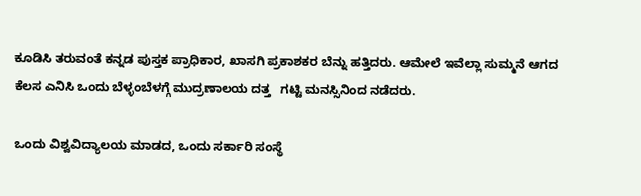ಕೂಡಿಸಿ ತರುವಂತೆ ಕನ್ನಡ ಪುಸ್ತಕ ಪ್ರಾಧಿಕಾರ, ಖಾಸಗಿ ಪ್ರಕಾಶಕರ ಬೆನ್ನು ಹತ್ತಿದರು. ಆಮೇಲೆ ಇವೆಲ್ಲಾ ಸುಮ್ಮನೆ ಆಗದ ಕೆಲಸ ಎನಿಸಿ ಒಂದು ಬೆಳ್ಳಂಬೆಳಗ್ಗೆ ಮುದ್ರಣಾಲಯ ದತ್ತ   ಗಟ್ಟಿ ಮನಸ್ಸಿನಿಂದ ನಡೆದರು.

ಒಂದು ವಿಶ್ವವಿದ್ಯಾಲಯ ಮಾಡದ, ಒಂದು ಸರ್ಕಾರಿ ಸಂಸ್ಥೆ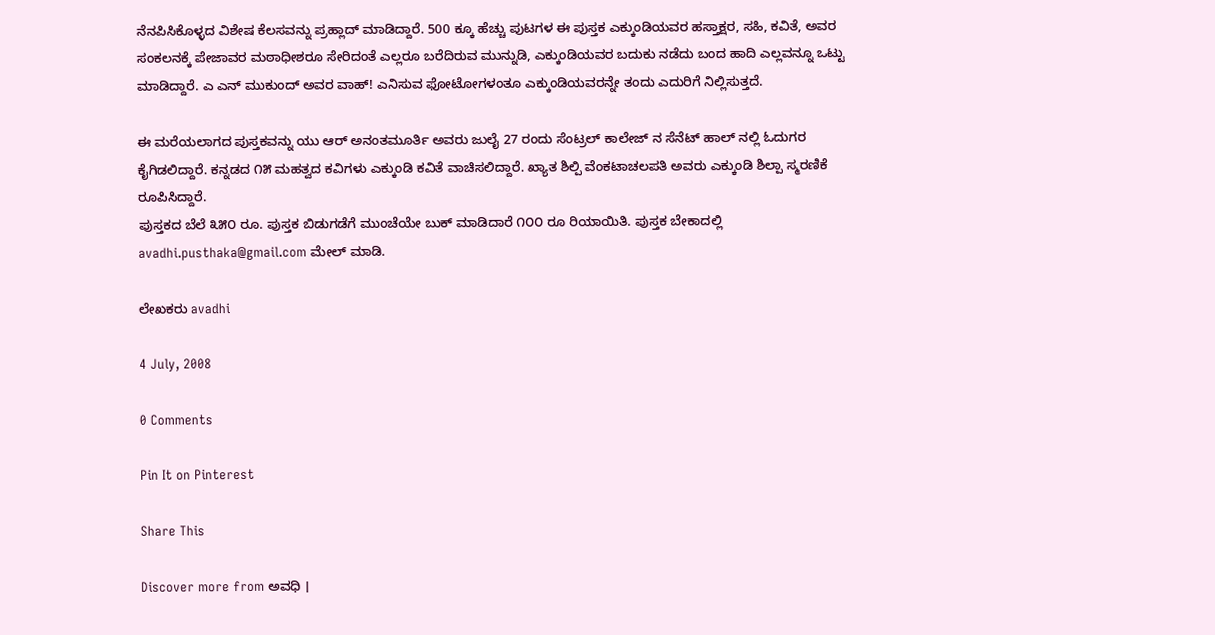ನೆನಪಿಸಿಕೊಳ್ಳದ ವಿಶೇಷ ಕೆಲಸವನ್ನು ಪ್ರಹ್ಲಾದ್ ಮಾಡಿದ್ದಾರೆ. 500 ಕ್ಕೂ ಹೆಚ್ಚು ಪುಟಗಳ ಈ ಪುಸ್ತಕ ಎಕ್ಕುಂಡಿಯವರ ಹಸ್ತಾಕ್ಷರ, ಸಹಿ, ಕವಿತೆ, ಅವರ ಸಂಕಲನಕ್ಕೆ ಪೇಜಾವರ ಮಠಾಧೀಶರೂ ಸೇರಿದಂತೆ ಎಲ್ಲರೂ ಬರೆದಿರುವ ಮುನ್ನುಡಿ, ಎಕ್ಕುಂಡಿಯವರ ಬದುಕು ನಡೆದು ಬಂದ ಹಾದಿ ಎಲ್ಲವನ್ನೂ ಒಟ್ಟು ಮಾಡಿದ್ದಾರೆ. ಎ ಎನ್ ಮುಕುಂದ್ ಅವರ ವಾಹ್! ಎನಿಸುವ ಫೋಟೋಗಳಂತೂ ಎಕ್ಕುಂಡಿಯವರನ್ನೇ ತಂದು ಎದುರಿಗೆ ನಿಲ್ಲಿಸುತ್ತದೆ.

ಈ ಮರೆಯಲಾಗದ ಪುಸ್ತಕವನ್ನು ಯು ಆರ್ ಅನಂತಮೂರ್ತಿ ಅವರು ಜುಲೈ 27 ರಂದು ಸೆಂಟ್ರಲ್ ಕಾಲೇಜ್ ನ ಸೆನೆಟ್ ಹಾಲ್ ನಲ್ಲಿ ಓದುಗರ ಕೈಗಿಡಲಿದ್ದಾರೆ. ಕನ್ನಡದ ೧೫ ಮಹತ್ವದ ಕವಿಗಳು ಎಕ್ಕುಂಡಿ ಕವಿತೆ ವಾಚಿಸಲಿದ್ದಾರೆ. ಖ್ಯಾತ ಶಿಲ್ಪಿ ವೆಂಕಟಾಚಲಪತಿ ಅವರು ಎಕ್ಕುಂಡಿ ಶಿಲ್ಪಾ ಸ್ಮರಣಿಕೆ ರೂಪಿಸಿದ್ದಾರೆ.
ಪುಸ್ತಕದ ಬೆಲೆ ೩೫೦ ರೂ. ಪುಸ್ತಕ ಬಿಡುಗಡೆಗೆ ಮುಂಚೆಯೇ ಬುಕ್ ಮಾಡಿದಾರೆ ೧೦೦ ರೂ ರಿಯಾಯಿತಿ. ಪುಸ್ತಕ ಬೇಕಾದಲ್ಲಿ avadhi.pusthaka@gmail.com ಮೇಲ್ ಮಾಡಿ.

ಲೇಖಕರು avadhi

4 July, 2008

0 Comments

Pin It on Pinterest

Share This

Discover more from ಅವಧಿ ।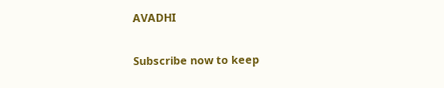AVADHI

Subscribe now to keep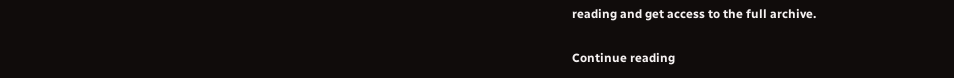reading and get access to the full archive.

Continue reading